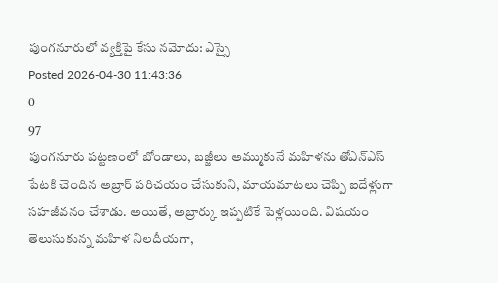పుంగనూరులో వ్యక్తిపై కేసు నమోదు: ఎస్సై
Posted 2026-04-30 11:43:36
0
97
పుంగనూరు పట్టణంలో బోండాలు, బజ్జీలు అమ్ముకునే మహిళను తోఎన్ఎస్ పేటకి చెందిన అబ్రార్ పరిచయం చేసుకుని, మాయమాటలు చెప్పి ఐదేళ్లుగా సహజీవనం చేశాడు. అయితే, అబ్రార్కు ఇప్పటికే పెళ్లయింది. విషయం తెలుసుకున్న మహిళ నిలదీయగా,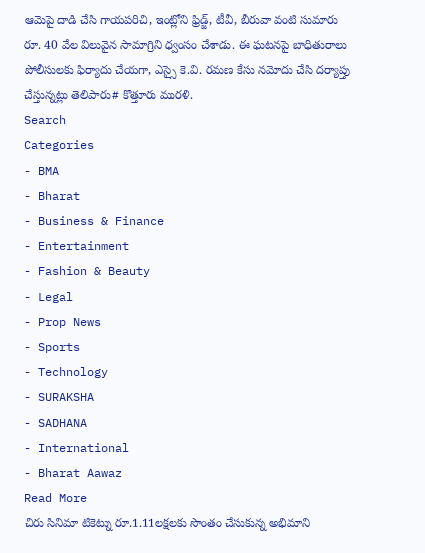ఆమెపై దాడి చేసి గాయపరిచి, ఇంట్లోని ఫ్రిడ్జ్, టీవీ, బీరువా వంటి సుమారు రూ. 40 వేల విలువైన సామాగ్రిని ధ్వంసం చేశాడు. ఈ ఘటనపై బాధితురాలు పోలీసులకు ఫిర్యాదు చేయగా, ఎస్సై కె.వి. రమణ కేసు నమోదు చేసి దర్యాప్తు చేస్తున్నట్లు తెలిపారు# కొత్తూరు మురళి.
Search
Categories
- BMA
- Bharat
- Business & Finance
- Entertainment
- Fashion & Beauty
- Legal
- Prop News
- Sports
- Technology
- SURAKSHA
- SADHANA
- International
- Bharat Aawaz
Read More
చిరు సినిమా టికెట్ను రూ.1.11లక్షలకు సొంతం చేసుకున్న అభిమాని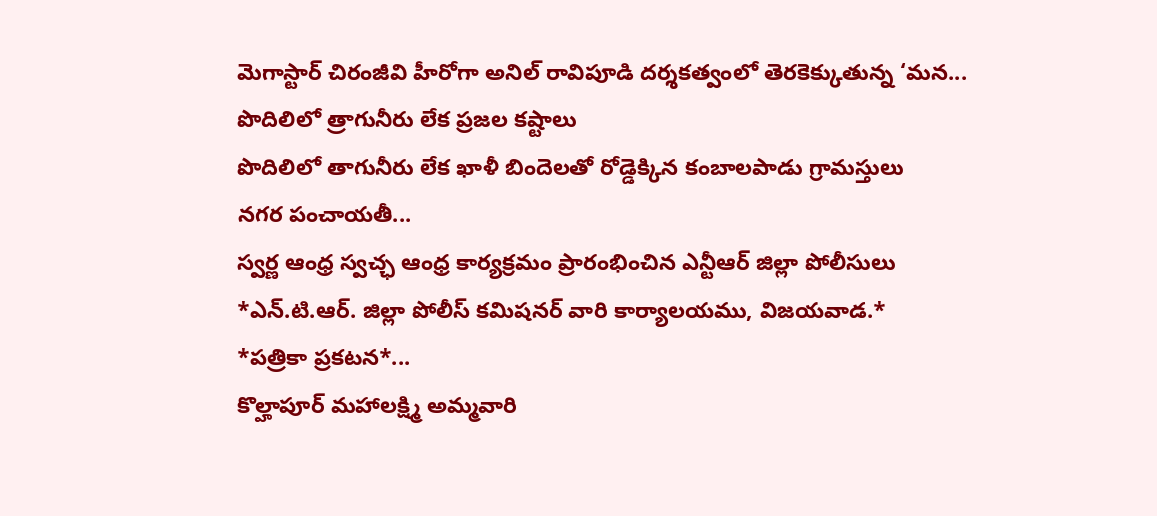మెగాస్టార్ చిరంజీవి హీరోగా అనిల్ రావిపూడి దర్శకత్వంలో తెరకెక్కుతున్న ‘మన...
పొదిలిలో త్రాగునీరు లేక ప్రజల కష్టాలు
పొదిలిలో తాగునీరు లేక ఖాళీ బిందెలతో రోడ్డెక్కిన కంబాలపాడు గ్రామస్తులు
నగర పంచాయతీ...
స్వర్ణ ఆంధ్ర స్వచ్ఛ ఆంధ్ర కార్యక్రమం ప్రారంభించిన ఎన్టీఆర్ జిల్లా పోలీసులు
*ఎన్.టి.ఆర్. జిల్లా పోలీస్ కమిషనర్ వారి కార్యాలయము, విజయవాడ.*
*పత్రికా ప్రకటన*...
కొల్హాపూర్ మహాలక్ష్మి అమ్మవారి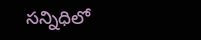సన్నిధిలో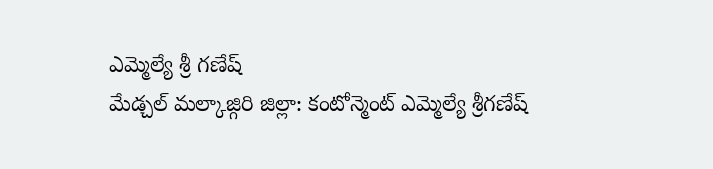ఎమ్మెల్యే శ్రీ గణేష్
మేడ్చల్ మల్కాజ్గిరి జిల్లా: కంటోన్మెంట్ ఎమ్మెల్యే శ్రీగణేష్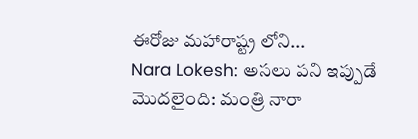ఈరోజు మహారాష్ట్ర లోని...
Nara Lokesh: అసలు పని ఇప్పుడే మొదలైంది: మంత్రి నారా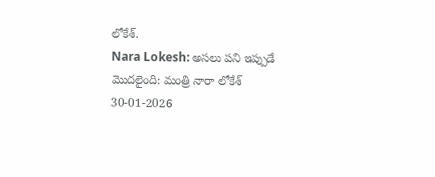లోకేశ్.
Nara Lokesh: అసలు పని ఇప్పుడే మొదలైంది: మంత్రి నారా లోకేశ్
30-01-2026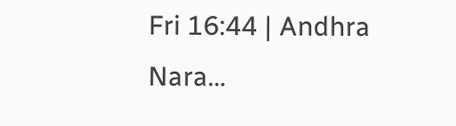Fri 16:44 | Andhra
Nara...